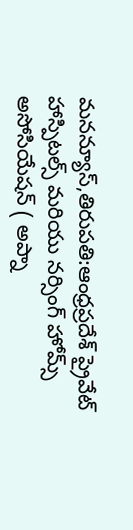మనన్యూస్,తిరుపతి:ఆంధ్రప్రదేశ్ ప్రైవేట్ హాస్పిటల్స్ మరియు నర్సింగ్ హోమ్స్ అసోసియేషన్ ( అప్నా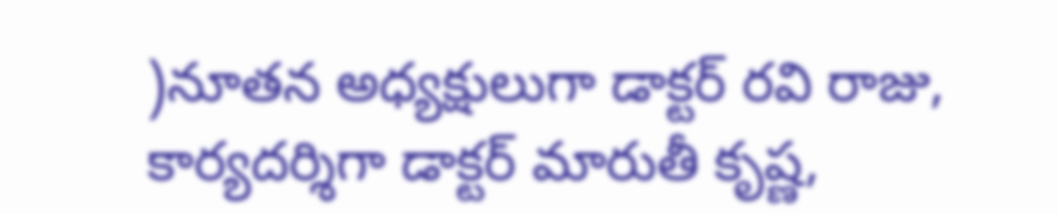)నూతన అధ్యక్షులుగా డాక్టర్ రవి రాజు, కార్యదర్శిగా డాక్టర్ మారుతీ కృష్ణ,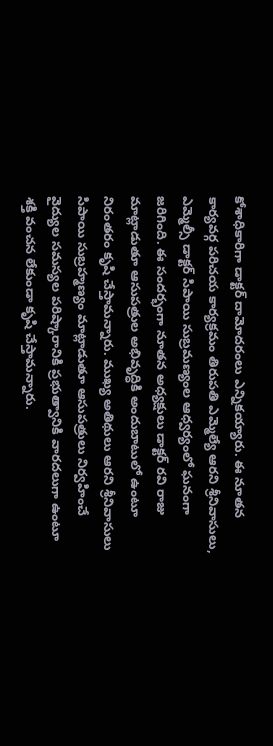కోశాధికారిగా డాక్టర్ దామోదరంలు ఎన్నికయ్యారు. ఈ నూతన కార్యవర్గ పరిచయ కార్యక్రమం తిరుపతి ఎమ్మెల్యే ఆరని శ్రీనివాసులు, ఎమ్మెల్సీ డాక్టర్ సిపాయి సుబ్రమణ్యంల ఆధ్వర్యంలో ఘనంగా జరిగింది. ఈ సందర్భంగా నూతన అధ్యక్షులు డాక్టర్ రవి రాజు మాట్లాడుతూ ఆసుపత్రుల అభివృద్ధికి అందుబాటులో ఉంటూ నిరంతరం కృషి చేస్తామన్నారు. ముఖ్య అతిథులు ఆరని శ్రీనివాసులు సిపాయి సుబ్రహ్మణ్యం మాట్లాడుతూ ఆసుపత్రులు నిర్వహించే వైద్యుల సమస్యల పరిష్కారానికి ప్రభుత్వానికి వారదలుగా ఉంటూ శక్తి వంచన లేకుండా కృషి చేస్తామన్నారు.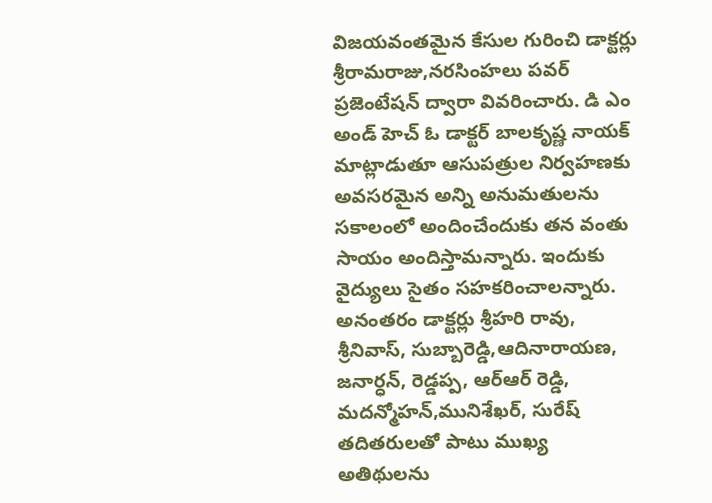విజయవంతమైన కేసుల గురించి డాక్టర్లు శ్రీరామరాజు,నరసింహలు పవర్ ప్రజెంటేషన్ ద్వారా వివరించారు. డి ఎం అండ్ హెచ్ ఓ డాక్టర్ బాలకృష్ణ నాయక్ మాట్లాడుతూ ఆసుపత్రుల నిర్వహణకు అవసరమైన అన్ని అనుమతులను సకాలంలో అందించేందుకు తన వంతు సాయం అందిస్తామన్నారు. ఇందుకు వైద్యులు సైతం సహకరించాలన్నారు. అనంతరం డాక్టర్లు శ్రీహరి రావు, శ్రీనివాస్, సుబ్బారెడ్డి,ఆదినారాయణ, జనార్ధన్, రెడ్డప్ప, ఆర్ఆర్ రెడ్డి, మదన్మోహన్,మునిశేఖర్, సురేష్ తదితరులతో పాటు ముఖ్య అతిథులను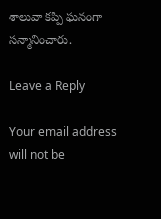శాలువా కప్పి ఘనంగా సన్మానించారు.

Leave a Reply

Your email address will not be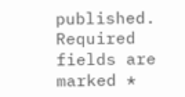published. Required fields are marked *